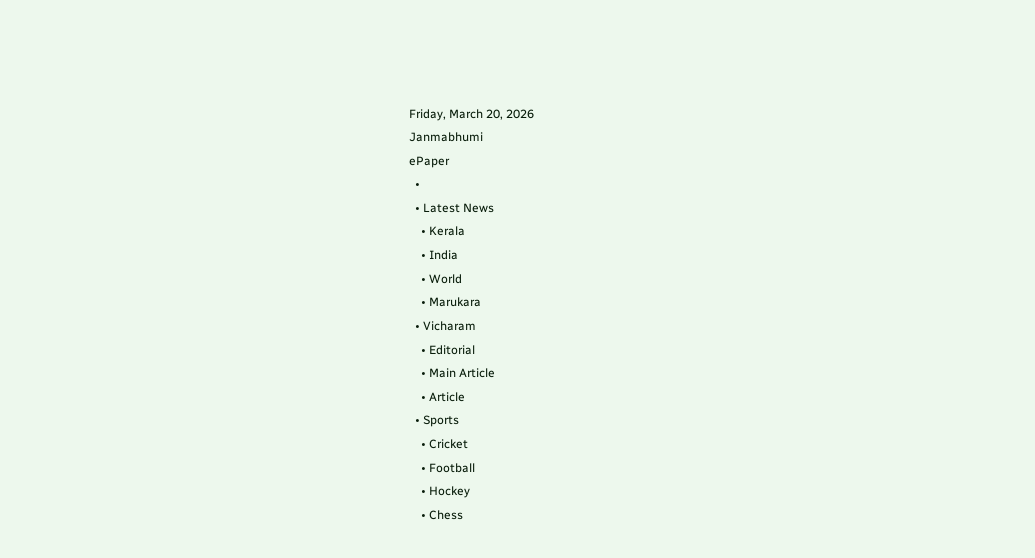Friday, March 20, 2026
Janmabhumi
ePaper
  •
  • Latest News
    • Kerala
    • India
    • World
    • Marukara
  • Vicharam
    • Editorial
    • Main Article
    • Article
  • Sports
    • Cricket
    • Football
    • Hockey
    • Chess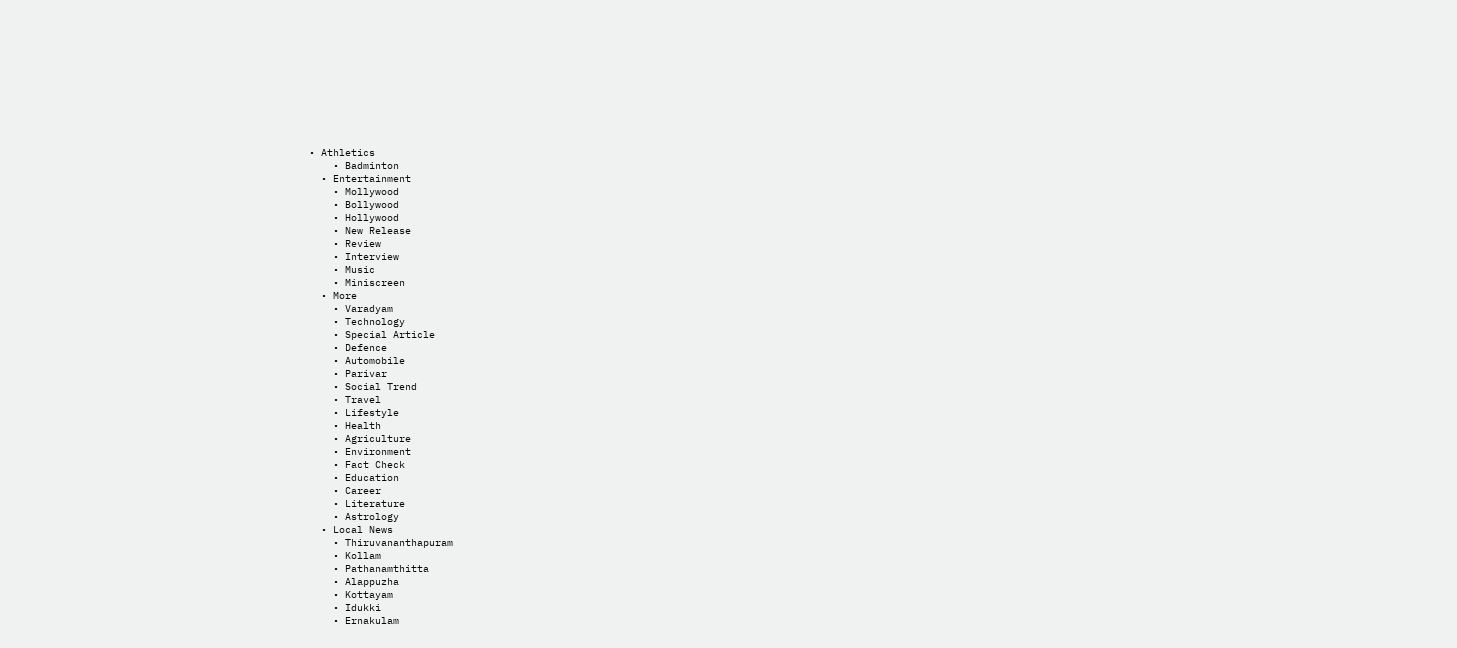• Athletics
    • Badminton
  • Entertainment
    • Mollywood
    • Bollywood
    • Hollywood
    • New Release
    • Review
    • Interview
    • Music
    • Miniscreen
  • More
    • Varadyam
    • Technology
    • Special Article
    • Defence
    • Automobile
    • Parivar
    • Social Trend
    • Travel
    • Lifestyle
    • Health
    • Agriculture
    • Environment
    • Fact Check
    • Education
    • Career
    • Literature
    • Astrology
  • Local News
    • Thiruvananthapuram
    • Kollam
    • Pathanamthitta
    • Alappuzha
    • Kottayam
    • Idukki
    • Ernakulam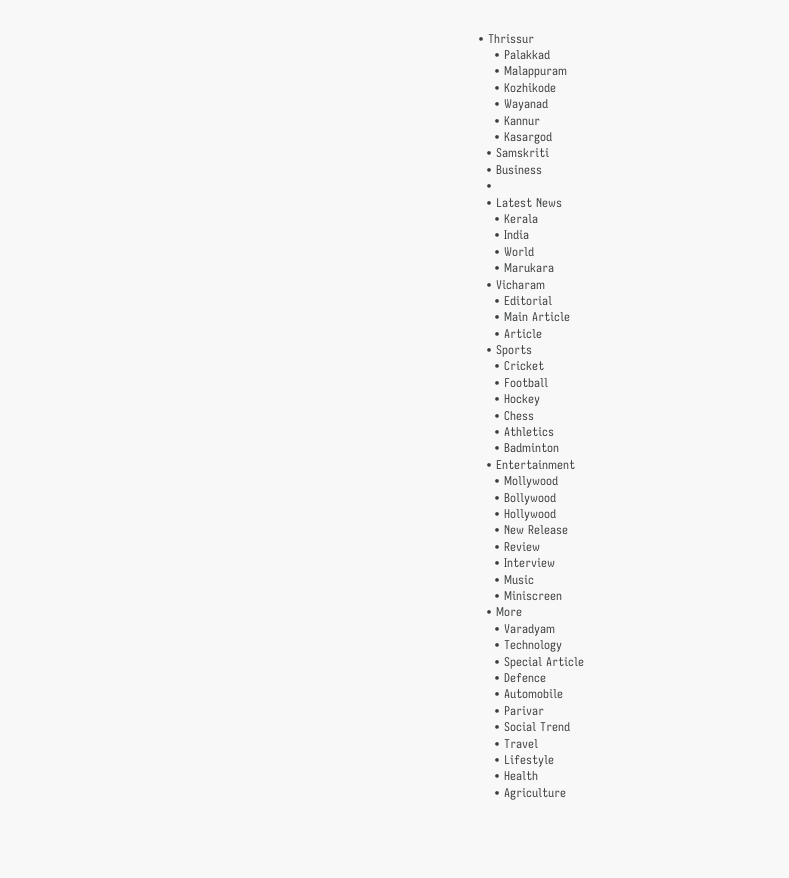• Thrissur
    • Palakkad
    • Malappuram
    • Kozhikode
    • Wayanad
    • Kannur
    • Kasargod
  • Samskriti
  • Business
  •
  • Latest News
    • Kerala
    • India
    • World
    • Marukara
  • Vicharam
    • Editorial
    • Main Article
    • Article
  • Sports
    • Cricket
    • Football
    • Hockey
    • Chess
    • Athletics
    • Badminton
  • Entertainment
    • Mollywood
    • Bollywood
    • Hollywood
    • New Release
    • Review
    • Interview
    • Music
    • Miniscreen
  • More
    • Varadyam
    • Technology
    • Special Article
    • Defence
    • Automobile
    • Parivar
    • Social Trend
    • Travel
    • Lifestyle
    • Health
    • Agriculture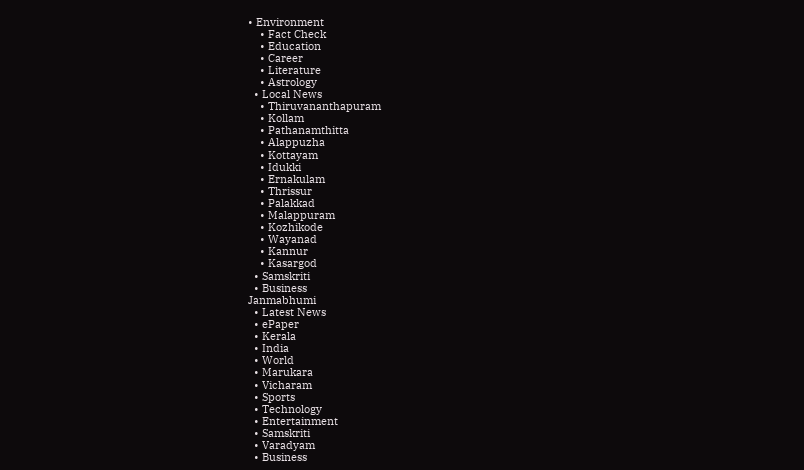• Environment
    • Fact Check
    • Education
    • Career
    • Literature
    • Astrology
  • Local News
    • Thiruvananthapuram
    • Kollam
    • Pathanamthitta
    • Alappuzha
    • Kottayam
    • Idukki
    • Ernakulam
    • Thrissur
    • Palakkad
    • Malappuram
    • Kozhikode
    • Wayanad
    • Kannur
    • Kasargod
  • Samskriti
  • Business
Janmabhumi
  • Latest News
  • ePaper
  • Kerala
  • India
  • World
  • Marukara
  • Vicharam
  • Sports
  • Technology
  • Entertainment
  • Samskriti
  • Varadyam
  • Business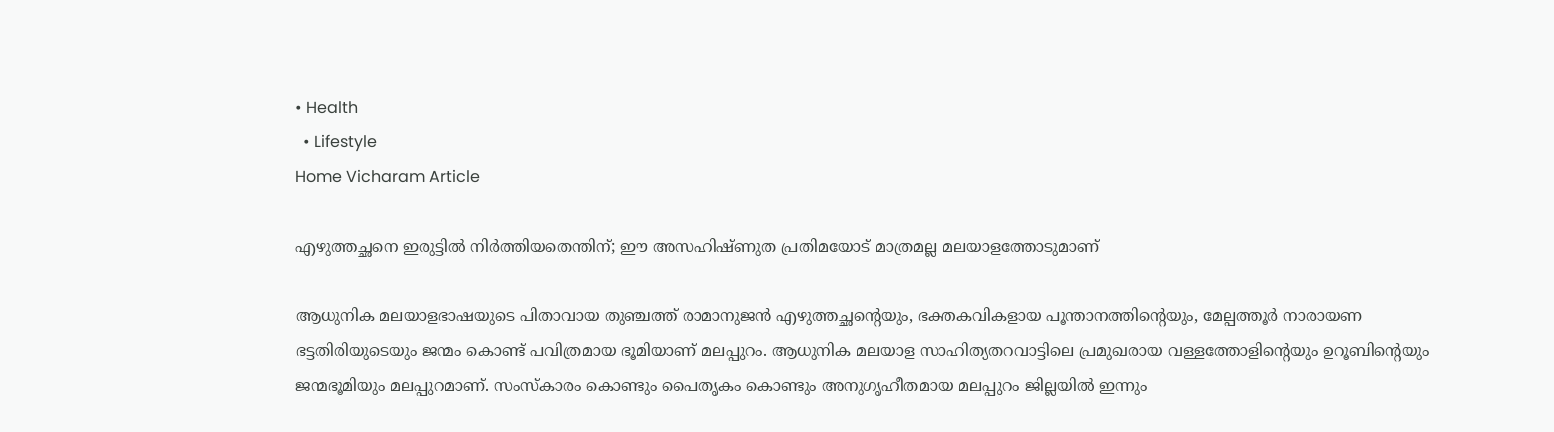• Health
  • Lifestyle
Home Vicharam Article

എഴുത്തച്ഛനെ ഇരുട്ടില്‍ നിര്‍ത്തിയതെന്തിന്; ഈ അസഹിഷ്ണുത പ്രതിമയോട് മാത്രമല്ല മലയാളത്തോടുമാണ്

ആധുനിക മലയാളഭാഷയുടെ പിതാവായ തുഞ്ചത്ത് രാമാനുജന്‍ എഴുത്തച്ഛന്റെയും, ഭക്തകവികളായ പൂന്താനത്തിന്റെയും, മേല്പത്തൂര്‍ നാരായണ ഭട്ടതിരിയുടെയും ജന്മം കൊണ്ട് പവിത്രമായ ഭൂമിയാണ് മലപ്പുറം. ആധുനിക മലയാള സാഹിത്യതറവാട്ടിലെ പ്രമുഖരായ വള്ളത്തോളിന്റെയും ഉറൂബിന്റെയും ജന്മഭൂമിയും മലപ്പുറമാണ്. സംസ്‌കാരം കൊണ്ടും പൈതൃകം കൊണ്ടും അനുഗൃഹീതമായ മലപ്പുറം ജില്ലയില്‍ ഇന്നും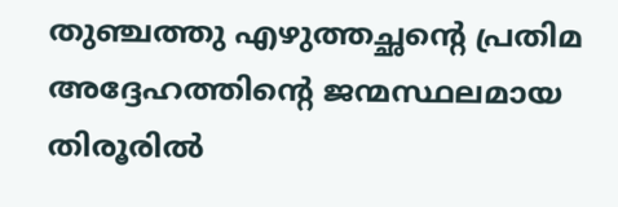തുഞ്ചത്തു എഴുത്തച്ഛന്റെ പ്രതിമ അദ്ദേഹത്തിന്റെ ജന്മസ്ഥലമായ തിരൂരില്‍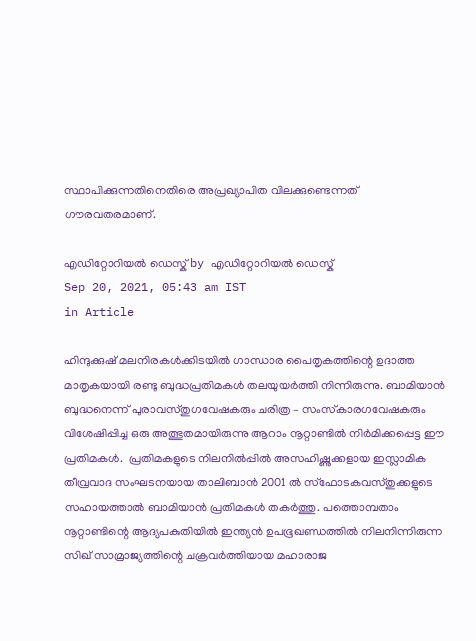സ്ഥാപിക്കുന്നതിനെതിരെ അപ്രഖ്യാപിത വിലക്കുണ്ടെന്നത് ഗൗരവതരമാണ്.

എഡിറ്റോറിയൽ ഡെസ്ക് by എഡിറ്റോറിയൽ ഡെസ്ക്
Sep 20, 2021, 05:43 am IST
in Article

ഹിന്ദുക്കുഷ് മലനിരകള്‍ക്കിടയില്‍ ഗാന്ധാര പൈതൃകത്തിന്റെ ഉദാത്ത മാതൃകയായി രണ്ടു ബുദ്ധപ്രതിമകള്‍ തലയുയര്‍ത്തി നിന്നിരുന്നു. ബാമിയാന്‍ ബുദ്ധനെന്ന് പുരാവസ്തുഗവേഷകരും ചരിത്ര – സംസ്‌കാരഗവേഷകരും വിശേഷിപ്പിച്ച ഒരു അത്ഭുതമായിരുന്നു ആറാം നൂറ്റാണ്ടില്‍ നിര്‍മിക്കപ്പെട്ട ഈ പ്രതിമകള്‍.  പ്രതിമകളുടെ നിലനില്‍പ്പില്‍ അസഹിഷ്ണുക്കളായ ഇസ്ലാമിക തീവ്രവാദ സംഘടനയായ താലിബാന്‍ 2001 ല്‍ സ്‌ഫോടകവസ്തുക്കളുടെ സഹായത്താല്‍ ബാമിയാന്‍ പ്രതിമകള്‍ തകര്‍ത്തു. പത്തൊമ്പതാം നൂറ്റാണ്ടിന്റെ ആദ്യപകുതിയില്‍ ഇന്ത്യന്‍ ഉപഭൂഖണ്ഡത്തില്‍ നിലനിന്നിരുന്ന സിഖ് സാമ്രാജ്യത്തിന്റെ ചക്രവര്‍ത്തിയായ മഹാരാജ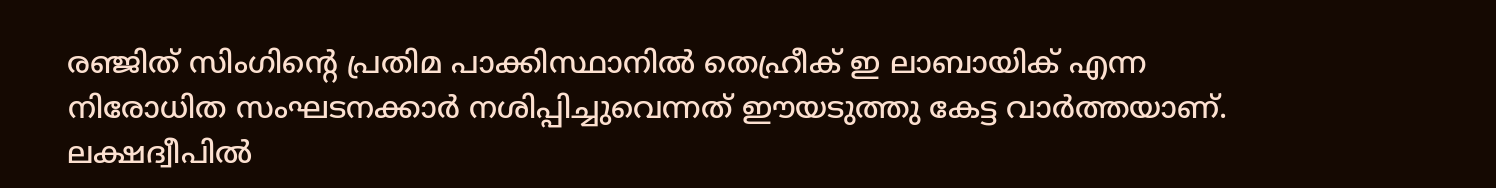രഞ്ജിത് സിംഗിന്റെ പ്രതിമ പാക്കിസ്ഥാനില്‍ തെഹ്രീക് ഇ ലാബായിക് എന്ന നിരോധിത സംഘടനക്കാര്‍ നശിപ്പിച്ചുവെന്നത് ഈയടുത്തു കേട്ട വാര്‍ത്തയാണ്. ലക്ഷദ്വീപില്‍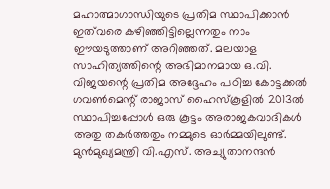മഹാത്മാഗാന്ധിയുടെ പ്രതിമ സ്ഥാപിക്കാന്‍ ഇത്‌വരെ കഴിഞ്ഞിട്ടില്ലെന്നതും നാം ഈയടുത്താണ് അറിഞ്ഞത്. മലയാള സാഹിത്യത്തിന്റെ അഭിമാനമായ ഒ.വി. വിജയന്റെ പ്രതിമ അദ്ദേഹം പഠിച്ച കോട്ടക്കല്‍ ഗവണ്‍മെന്റ് രാജാസ് ഹൈസ്‌കൂളില്‍ 2013ല്‍  സ്ഥാപിച്ചപ്പോള്‍ ഒരു കൂട്ടം അരാജകവാദികള്‍ അതു തകര്‍ത്തതും നമ്മുടെ ഓര്‍മ്മയിലുണ്ട്. മുന്‍മുഖ്യമന്ത്രി വി.എസ്. അച്യുതാനന്ദന്‍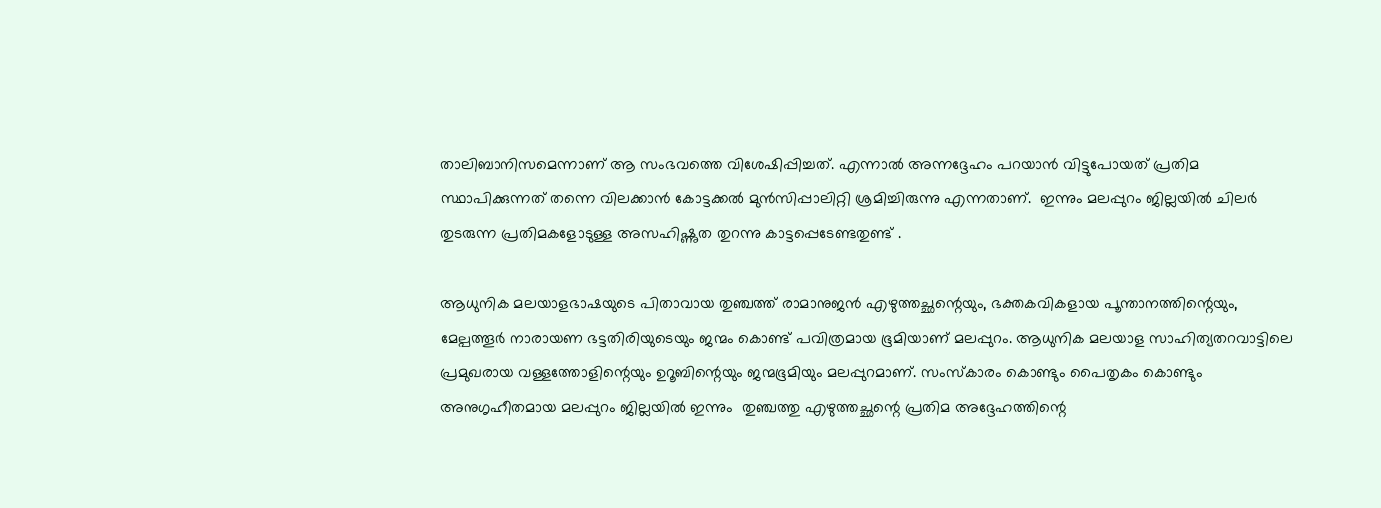താലിബാനിസമെന്നാണ് ആ സംഭവത്തെ വിശേഷിപ്പിച്ചത്. എന്നാല്‍ അന്നദ്ദേഹം പറയാന്‍ വിട്ടുപോയത് പ്രതിമ സ്ഥാപിക്കുന്നത് തന്നെ വിലക്കാന്‍ കോട്ടക്കല്‍ മുന്‍സിപ്പാലിറ്റി ശ്രമിച്ചിരുന്നു എന്നതാണ്.  ഇന്നും മലപ്പുറം ജില്ലയില്‍ ചിലര്‍ തുടരുന്ന പ്രതിമകളോടുള്ള അസഹിഷ്ണുത തുറന്നു കാട്ടപ്പെടേണ്ടതുണ്ട് .

ആധുനിക മലയാളഭാഷയുടെ പിതാവായ തുഞ്ചത്ത് രാമാനുജന്‍ എഴുത്തച്ഛന്റെയും, ഭക്തകവികളായ പൂന്താനത്തിന്റെയും, മേല്പത്തൂര്‍ നാരായണ ഭട്ടതിരിയുടെയും ജന്മം കൊണ്ട് പവിത്രമായ ഭൂമിയാണ് മലപ്പുറം. ആധുനിക മലയാള സാഹിത്യതറവാട്ടിലെ പ്രമുഖരായ വള്ളത്തോളിന്റെയും ഉറൂബിന്റെയും ജന്മഭൂമിയും മലപ്പുറമാണ്. സംസ്‌കാരം കൊണ്ടും പൈതൃകം കൊണ്ടും അനുഗൃഹീതമായ മലപ്പുറം ജില്ലയില്‍ ഇന്നും  തുഞ്ചത്തു എഴുത്തച്ഛന്റെ പ്രതിമ അദ്ദേഹത്തിന്റെ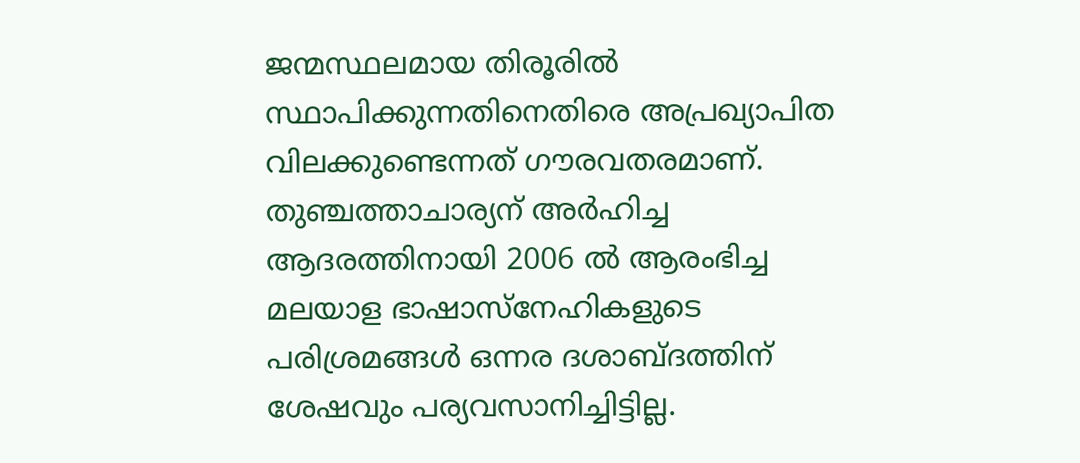ജന്മസ്ഥലമായ തിരൂരില്‍ സ്ഥാപിക്കുന്നതിനെതിരെ അപ്രഖ്യാപിത വിലക്കുണ്ടെന്നത് ഗൗരവതരമാണ്. തുഞ്ചത്താചാര്യന് അര്‍ഹിച്ച ആദരത്തിനായി 2006 ല്‍ ആരംഭിച്ച മലയാള ഭാഷാസ്‌നേഹികളുടെ പരിശ്രമങ്ങള്‍ ഒന്നര ദശാബ്ദത്തിന് ശേഷവും പര്യവസാനിച്ചിട്ടില്ല.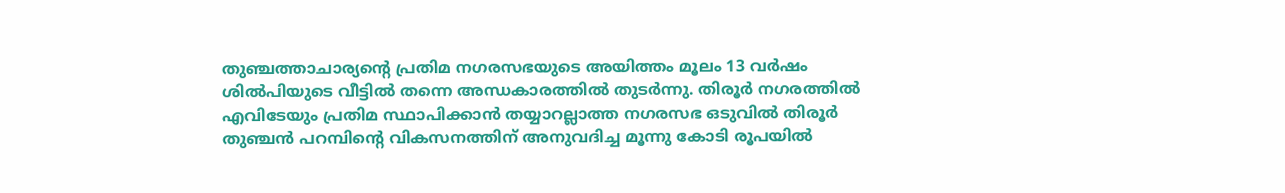തുഞ്ചത്താചാര്യന്റെ പ്രതിമ നഗരസഭയുടെ അയിത്തം മൂലം 13 വര്‍ഷം ശില്‍പിയുടെ വീട്ടില്‍ തന്നെ അന്ധകാരത്തില്‍ തുടര്‍ന്നു. തിരൂര്‍ നഗരത്തില്‍ എവിടേയും പ്രതിമ സ്ഥാപിക്കാന്‍ തയ്യാറല്ലാത്ത നഗരസഭ ഒടുവില്‍ തിരൂര്‍ തുഞ്ചന്‍ പറമ്പിന്റെ വികസനത്തിന് അനുവദിച്ച മൂന്നു കോടി രൂപയില്‍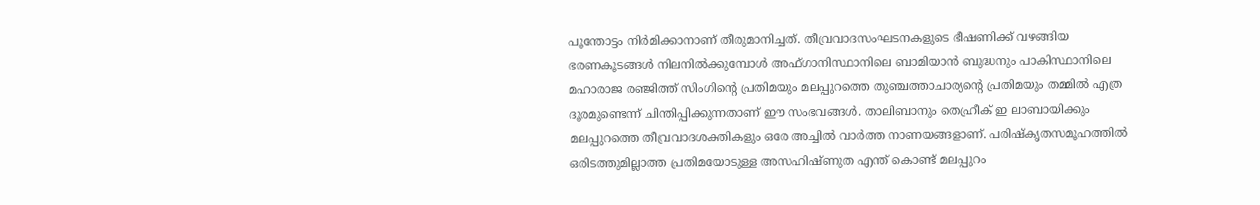പൂന്തോട്ടം നിര്‍മിക്കാനാണ് തീരുമാനിച്ചത്. തീവ്രവാദസംഘടനകളുടെ ഭീഷണിക്ക് വഴങ്ങിയ ഭരണകൂടങ്ങള്‍ നിലനില്‍ക്കുമ്പോള്‍ അഫ്ഗാനിസ്ഥാനിലെ ബാമിയാന്‍ ബുദ്ധനും പാകിസ്ഥാനിലെ മഹാരാജ രഞ്ജിത്ത് സിംഗിന്റെ പ്രതിമയും മലപ്പുറത്തെ തുഞ്ചത്താചാര്യന്റെ പ്രതിമയും തമ്മില്‍ എത്ര ദൂരമുണ്ടെന്ന് ചിന്തിപ്പിക്കുന്നതാണ് ഈ സംഭവങ്ങള്‍. താലിബാനും തെഹ്രീക് ഇ ലാബായിക്കും മലപ്പുറത്തെ തീവ്രവാദശക്തികളും ഒരേ അച്ചില്‍ വാര്‍ത്ത നാണയങ്ങളാണ്. പരിഷ്‌കൃതസമൂഹത്തില്‍ ഒരിടത്തുമില്ലാത്ത പ്രതിമയോടുള്ള അസഹിഷ്ണുത എന്ത് കൊണ്ട് മലപ്പുറം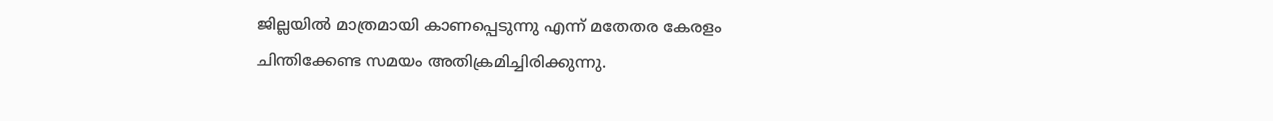ജില്ലയില്‍ മാത്രമായി കാണപ്പെടുന്നു എന്ന് മതേതര കേരളം ചിന്തിക്കേണ്ട സമയം അതിക്രമിച്ചിരിക്കുന്നു.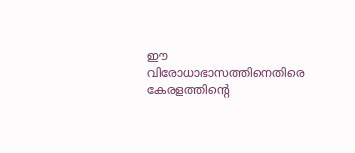ഈ വിരോധാഭാസത്തിനെതിരെ കേരളത്തിന്റെ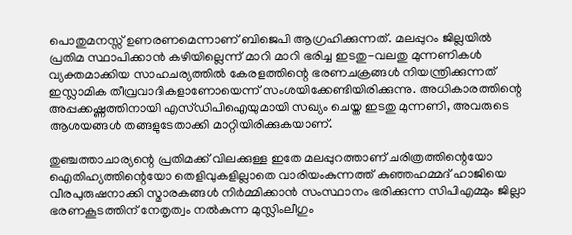പൊതുമനസ്സ് ഉണരണമെന്നാണ് ബിജെപി ആഗ്രഹിക്കുന്നത്. മലപ്പുറം ജില്ലയില്‍ പ്രതിമ സ്ഥാപിക്കാന്‍ കഴിയില്ലെന്ന് മാറി മാറി ഭരിച്ച ഇടതു-വലതു മുന്നണികള്‍ വ്യക്തമാക്കിയ സാഹചര്യത്തില്‍ കേരളത്തിന്റെ ഭരണചക്രങ്ങള്‍ നിയന്ത്രിക്കുന്നത് ഇസ്ലാമിക തീവ്രവാദികളാണോയെന്ന് സംശയിക്കേണ്ടിയിരിക്കുന്നു. അധികാരത്തിന്റെ അപ്പക്കഷ്ണത്തിനായി എസ്ഡിപിഐയുമായി സഖ്യം ചെയ്ത ഇടതു മുന്നണി, അവരുടെ ആശയങ്ങള്‍ തങ്ങളുടേതാക്കി മാറ്റിയിരിക്കുകയാണ്.

തുഞ്ചത്താചാര്യന്റെ പ്രതിമക്ക് വിലക്കുള്ള ഇതേ മലപ്പുറത്താണ് ചരിത്രത്തിന്റെയോ ഐതിഹ്യത്തിന്റെയോ തെളിവുകളില്ലാതെ വാരിയംകുന്നത്ത് കുഞ്ഞഹമ്മദ് ഹാജിയെ വീരപുരുഷനാക്കി സ്മാരകങ്ങള്‍ നിര്‍മ്മിക്കാന്‍ സംസ്ഥാനം ഭരിക്കുന്ന സിപിഎമ്മും ജില്ലാ ഭരണകൂടത്തിന് നേതൃത്വം നല്‍കുന്ന മുസ്ലിംലീഗും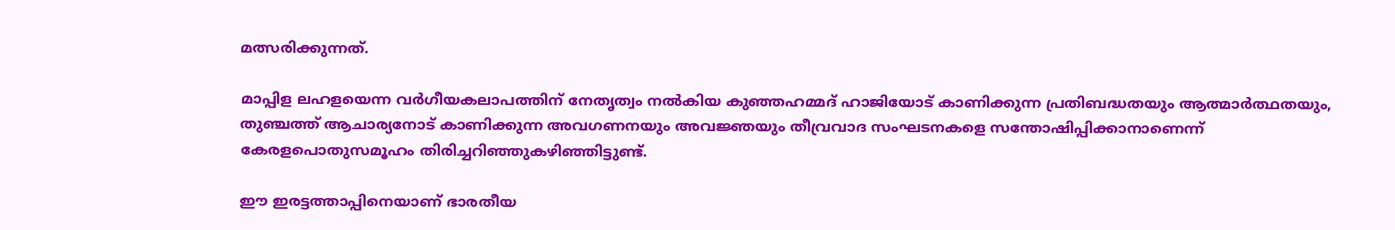മത്സരിക്കുന്നത്.

മാപ്പിള ലഹളയെന്ന വര്‍ഗീയകലാപത്തിന് നേതൃത്വം നല്‍കിയ കുഞ്ഞഹമ്മദ് ഹാജിയോട് കാണിക്കുന്ന പ്രതിബദ്ധതയും ആത്മാര്‍ത്ഥതയും, തുഞ്ചത്ത് ആചാര്യനോട് കാണിക്കുന്ന അവഗണനയും അവജ്ഞയും തീവ്രവാദ സംഘടനകളെ സന്തോഷിപ്പിക്കാനാണെന്ന് കേരളപൊതുസമൂഹം തിരിച്ചറിഞ്ഞുകഴിഞ്ഞിട്ടുണ്ട്.

ഈ ഇരട്ടത്താപ്പിനെയാണ് ഭാരതീയ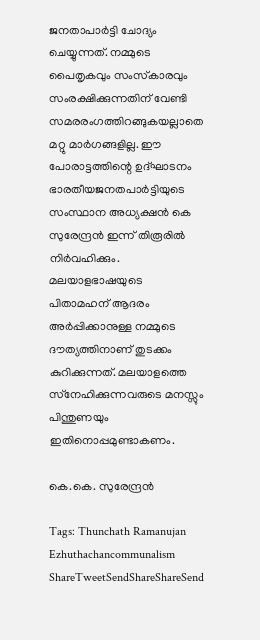ജനതാപാര്‍ട്ടി ചോദ്യം ചെയ്യുന്നത്. നമ്മുടെ പൈതൃകവും സംസ്‌കാരവും സംരക്ഷിക്കുന്നതിന് വേണ്ടി സമരരംഗത്തിറങ്ങുകയല്ലാതെ മറ്റു മാര്‍ഗങ്ങളില്ല. ഈ പോരാട്ടത്തിന്റെ ഉദ്ഘാടനം ഭാരതീയജനതപാര്‍ട്ടിയുടെ സംസ്ഥാന അധ്യക്ഷന്‍ കെ സുരേന്ദ്രന്‍ ഇന്ന് തിരൂരില്‍ നിര്‍വഹിക്കും. മലയാളഭാഷയുടെ പിതാമഹന് ആദരം അര്‍പ്പിക്കാനുള്ള നമ്മുടെ ദൗത്യത്തിനാണ് തുടക്കം കുറിക്കുന്നത്. മലയാളത്തെ സ്‌നേഹിക്കുന്നവരുടെ മനസ്സും പിന്തുണയും ഇതിനൊപ്പമുണ്ടാകണം.

കെ.കെ. സുരേന്ദ്രന്‍

Tags: Thunchath Ramanujan Ezhuthachancommunalism
ShareTweetSendShareShareSend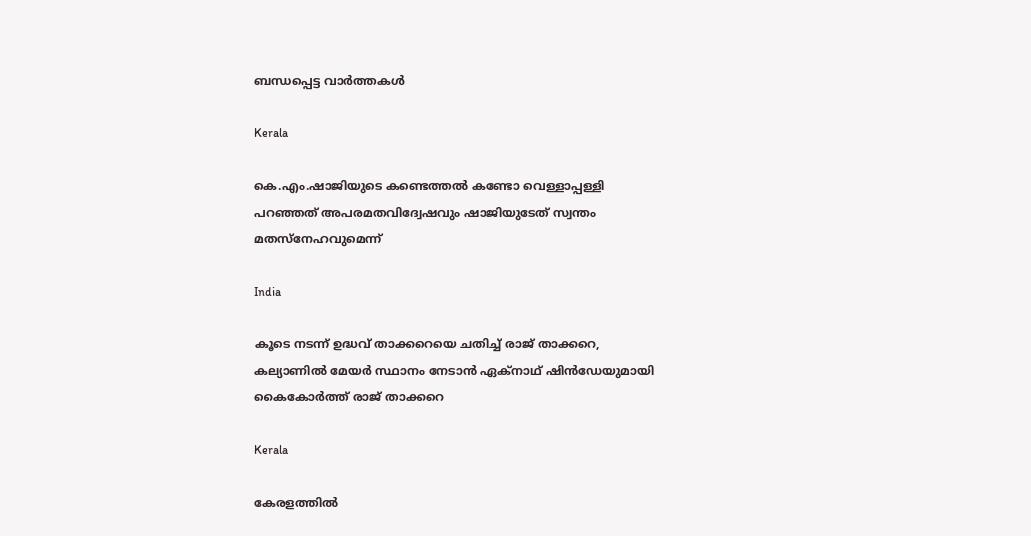ബന്ധപ്പെട്ട വാര്‍ത്തകള്‍

Kerala

കെ.എം.ഷാജിയുടെ കണ്ടെത്തല്‍ കണ്ടോ വെള്ളാപ്പള്ളി പറഞ്ഞത് അപരമതവിദ്വേഷവും ഷാജിയുടേത് സ്വന്തം മതസ്നേഹവുമെന്ന്

India

കൂടെ നടന്ന് ഉദ്ധവ് താക്കറെയെ ചതിച്ച് രാജ് താക്കറെ, കല്യാണില്‍ മേയര്‍ സ്ഥാനം നേടാന്‍ ഏക്നാഥ് ഷിന്‍ഡേയുമായി കൈകോര്‍ത്ത് രാജ് താക്കറെ

Kerala

കേരളത്തില്‍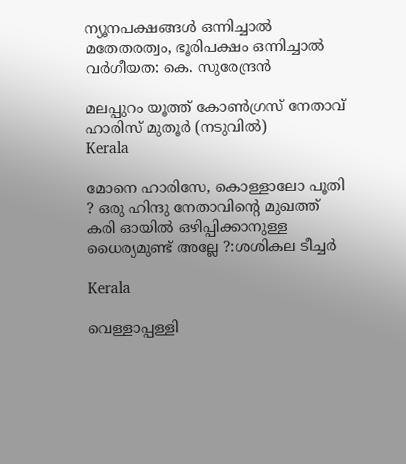ന്യൂനപക്ഷങ്ങള്‍ ഒന്നിച്ചാല്‍ മതേതരത്വം, ഭൂരിപക്ഷം ഒന്നിച്ചാല്‍ വര്‍ഗീയത: കെ. സുരേന്ദ്രന്‍

മലപ്പുറം യൂത്ത് കോണ്‍ഗ്രസ് നേതാവ് ഹാരിസ് മുതൂര്‍ (നടുവില്‍)
Kerala

മോനെ ഹാരിസേ, കൊള്ളാലോ പൂതി ? ഒരു ഹിന്ദു നേതാവിന്റെ മുഖത്ത് കരി ഓയിൽ ഒഴിപ്പിക്കാനുള്ള ധൈര്യമുണ്ട് അല്ലേ ?:ശശികല ടീച്ചര്‍

Kerala

വെള്ളാപ്പള്ളി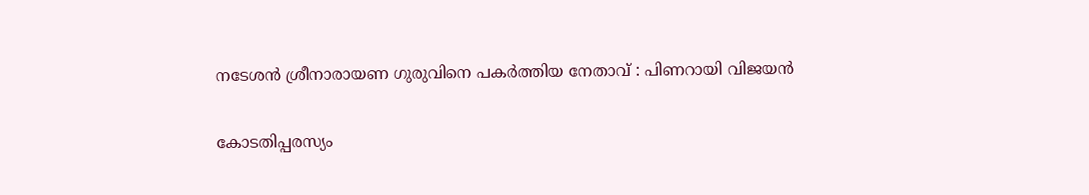നടേശന്‍ ശ്രീനാരായണ ഗുരുവിനെ പകര്‍ത്തിയ നേതാവ് : പിണറായി വിജയന്‍

കോടതിപ്പരസ്യം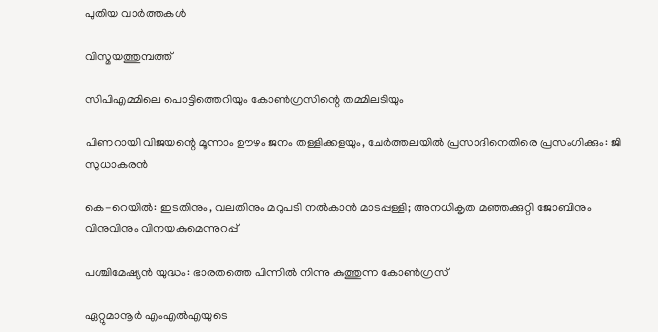പുതിയ വാര്‍ത്തകള്‍

വിസ്മയത്തുമ്പത്ത്

സിപിഎമ്മിലെ പൊട്ടിത്തെറിയും കോണ്‍ഗ്രസിന്റെ തമ്മിലടിയും

പിണറായി വിജയന്റെ മൂന്നാം ഊഴം ജനം തള്ളിക്കളയും, ചേർത്തലയിൽ പ്രസാദിനെതിരെ പ്രസംഗിക്കും: ജി സുധാകരൻ

കെ-റെയില്‍: ഇടതിനും, വലതിനും മറുപടി നല്‍കാന്‍ മാടപ്പള്ളി; അനധികൃത മഞ്ഞക്കുറ്റി ജോബിനും വിനുവിനും വിനയകുമെന്നുറപ്പ്

പശ്ചിമേഷ്യന്‍ യുദ്ധം: ഭാരതത്തെ പിന്നില്‍ നിന്നു കുത്തുന്ന കോണ്‍ഗ്രസ്

ഏറ്റുമാനൂര്‍ എംഎല്‍എയുടെ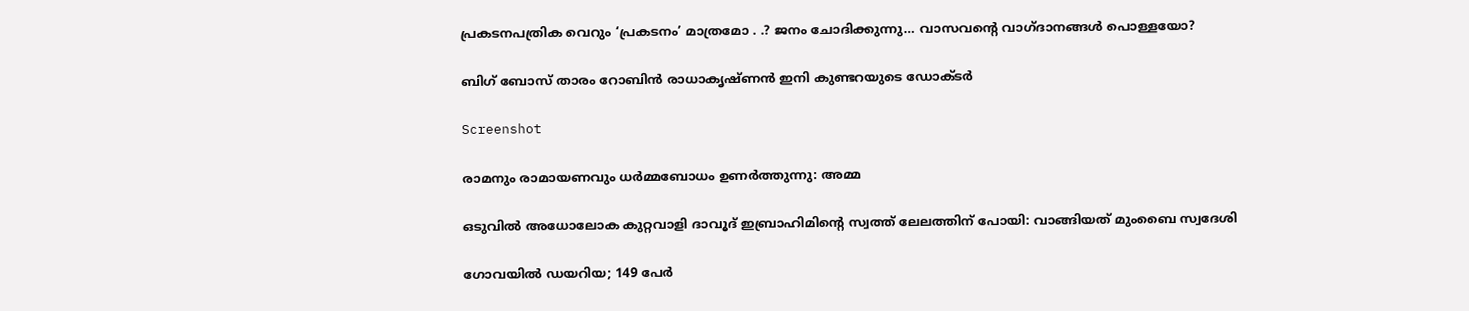പ്രകടനപത്രിക വെറും ‘പ്രകടനം’ മാത്രമോ . .? ജനം ചോദിക്കുന്നു… വാസവന്റെ വാഗ്ദാനങ്ങള്‍ പൊള്ളയോ?

ബിഗ് ബോസ് താരം റോബിന്‍ രാധാകൃഷ്ണൻ ഇനി കുണ്ടറയുടെ ഡോക്ടര്‍

Screenshot

രാമനും രാമായണവും ധർമ്മബോധം ഉണർത്തുന്നു: അമ്മ

ഒടുവിൽ അധോലോക കുറ്റവാളി ദാവൂദ് ഇബ്രാഹിമിന്റെ സ്വത്ത് ലേലത്തിന് പോയി: വാങ്ങിയത് മുംബൈ സ്വദേശി

ഗോവയിൽ ഡയറിയ; 149 പേർ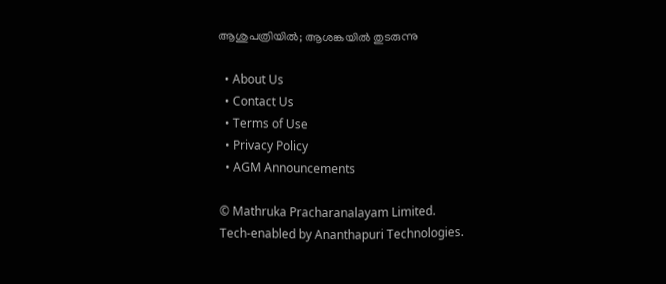ആശുപത്രിയിൽ; ആശങ്കയിൽ തുടരുന്നു

  • About Us
  • Contact Us
  • Terms of Use
  • Privacy Policy
  • AGM Announcements

© Mathruka Pracharanalayam Limited.
Tech-enabled by Ananthapuri Technologies.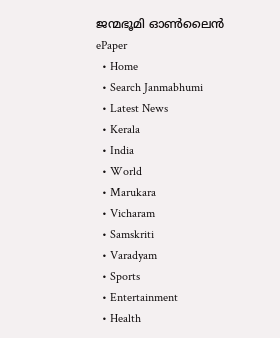ജന്മഭൂമി ഓണ്‍ലൈന്‍
ePaper
  • Home
  • Search Janmabhumi
  • Latest News
  • Kerala
  • India
  • World
  • Marukara
  • Vicharam
  • Samskriti
  • Varadyam
  • Sports
  • Entertainment
  • Health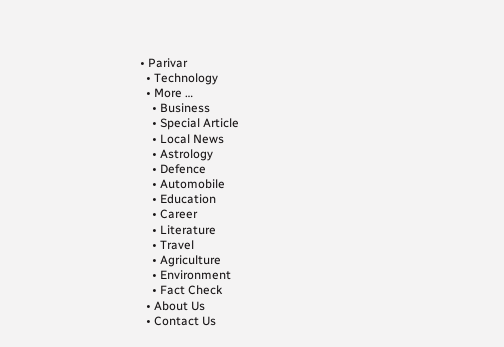• Parivar
  • Technology
  • More …
    • Business
    • Special Article
    • Local News
    • Astrology
    • Defence
    • Automobile
    • Education
    • Career
    • Literature
    • Travel
    • Agriculture
    • Environment
    • Fact Check
  • About Us
  • Contact Us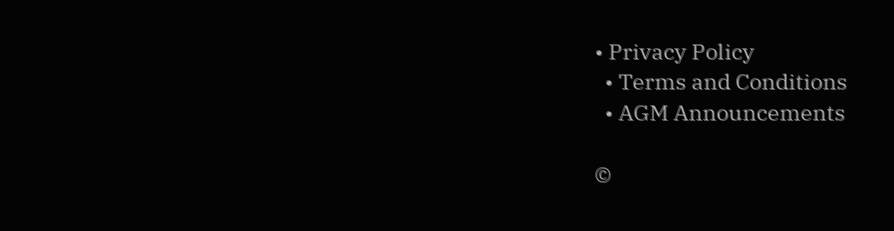• Privacy Policy
  • Terms and Conditions
  • AGM Announcements

©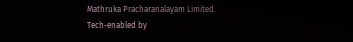Mathruka Pracharanalayam Limited.
Tech-enabled by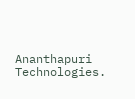Ananthapuri Technologies.